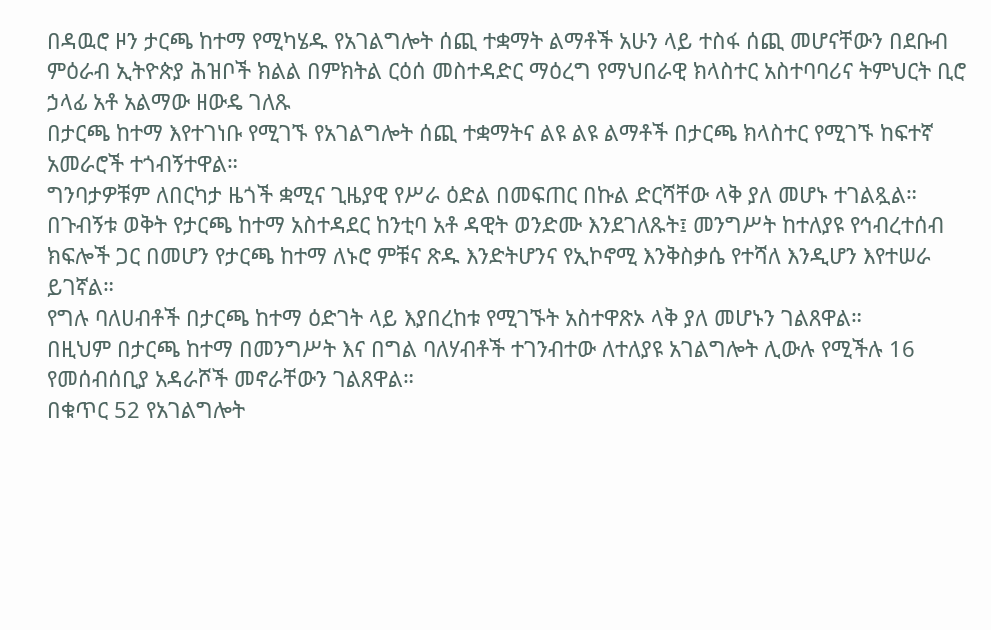በዳዉሮ ዞን ታርጫ ከተማ የሚካሄዱ የአገልግሎት ሰጪ ተቋማት ልማቶች አሁን ላይ ተስፋ ሰጪ መሆናቸውን በደቡብ ምዕራብ ኢትዮጵያ ሕዝቦች ክልል በምክትል ርዕሰ መስተዳድር ማዕረግ የማህበራዊ ክላስተር አስተባባሪና ትምህርት ቢሮ ኃላፊ አቶ አልማው ዘውዴ ገለጹ
በታርጫ ከተማ እየተገነቡ የሚገኙ የአገልግሎት ሰጪ ተቋማትና ልዩ ልዩ ልማቶች በታርጫ ክላስተር የሚገኙ ከፍተኛ አመራሮች ተጎብኝተዋል።
ግንባታዎቹም ለበርካታ ዜጎች ቋሚና ጊዜያዊ የሥራ ዕድል በመፍጠር በኩል ድርሻቸው ላቅ ያለ መሆኑ ተገልጿል።
በጉብኝቱ ወቅት የታርጫ ከተማ አስተዳደር ከንቲባ አቶ ዳዊት ወንድሙ እንደገለጹት፤ መንግሥት ከተለያዩ የኅብረተሰብ ክፍሎች ጋር በመሆን የታርጫ ከተማ ለኑሮ ምቹና ጽዱ እንድትሆንና የኢኮኖሚ እንቅስቃሴ የተሻለ እንዲሆን እየተሠራ ይገኛል።
የግሉ ባለሀብቶች በታርጫ ከተማ ዕድገት ላይ እያበረከቱ የሚገኙት አስተዋጽኦ ላቅ ያለ መሆኑን ገልጸዋል።
በዚህም በታርጫ ከተማ በመንግሥት እና በግል ባለሃብቶች ተገንብተው ለተለያዩ አገልግሎት ሊውሉ የሚችሉ 16 የመሰብሰቢያ አዳራሾች መኖራቸውን ገልጸዋል።
በቁጥር 52 የአገልግሎት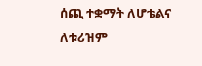ሰጪ ተቋማት ለሆቴልና ለቱሪዝም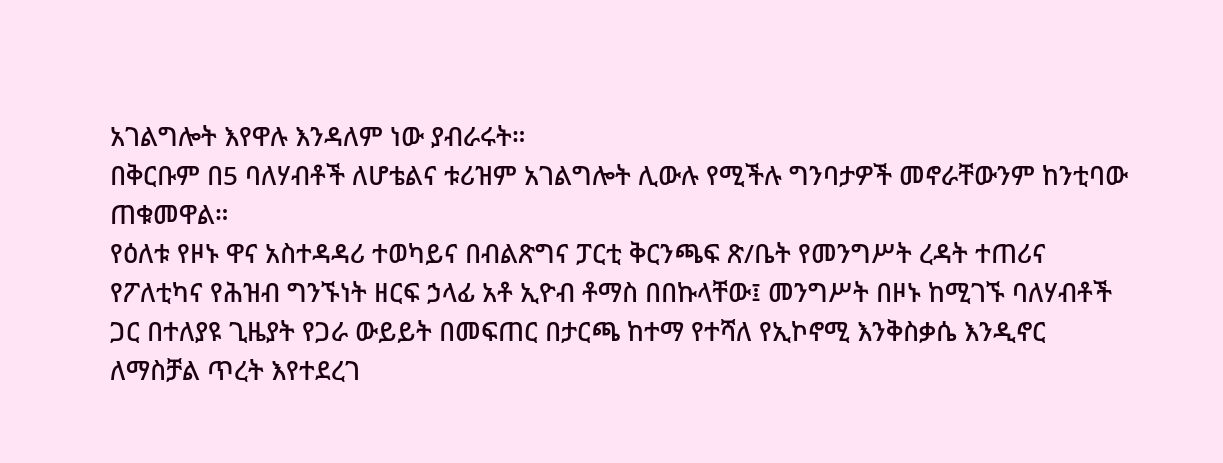አገልግሎት እየዋሉ እንዳለም ነው ያብራሩት።
በቅርቡም በ5 ባለሃብቶች ለሆቴልና ቱሪዝም አገልግሎት ሊውሉ የሚችሉ ግንባታዎች መኖራቸውንም ከንቲባው ጠቁመዋል።
የዕለቱ የዞኑ ዋና አስተዳዳሪ ተወካይና በብልጽግና ፓርቲ ቅርንጫፍ ጽ/ቤት የመንግሥት ረዳት ተጠሪና የፖለቲካና የሕዝብ ግንኙነት ዘርፍ ኃላፊ አቶ ኢዮብ ቶማስ በበኩላቸው፤ መንግሥት በዞኑ ከሚገኙ ባለሃብቶች ጋር በተለያዩ ጊዜያት የጋራ ውይይት በመፍጠር በታርጫ ከተማ የተሻለ የኢኮኖሚ እንቅስቃሴ እንዲኖር ለማስቻል ጥረት እየተደረገ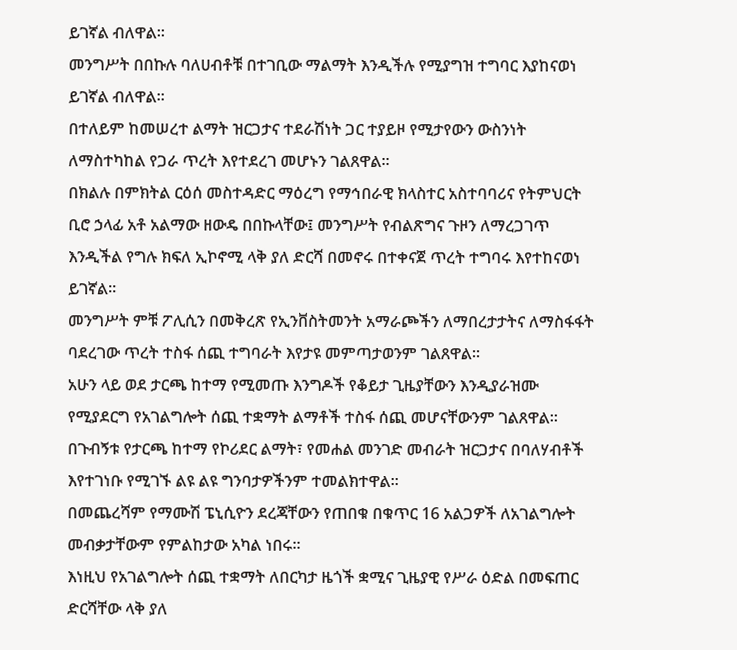ይገኛል ብለዋል።
መንግሥት በበኩሉ ባለሀብቶቹ በተገቢው ማልማት እንዲችሉ የሚያግዝ ተግባር እያከናወነ ይገኛል ብለዋል።
በተለይም ከመሠረተ ልማት ዝርጋታና ተደራሽነት ጋር ተያይዞ የሚታየውን ውስንነት ለማስተካከል የጋራ ጥረት እየተደረገ መሆኑን ገልጸዋል።
በክልሉ በምክትል ርዕሰ መስተዳድር ማዕረግ የማኅበራዊ ክላስተር አስተባባሪና የትምህርት ቢሮ ኃላፊ አቶ አልማው ዘውዴ በበኩላቸው፤ መንግሥት የብልጽግና ጉዞን ለማረጋገጥ እንዲችል የግሉ ክፍለ ኢኮኖሚ ላቅ ያለ ድርሻ በመኖሩ በተቀናጀ ጥረት ተግባሩ እየተከናወነ ይገኛል።
መንግሥት ምቹ ፖሊሲን በመቅረጽ የኢንቨስትመንት አማራጮችን ለማበረታታትና ለማስፋፋት ባደረገው ጥረት ተስፋ ሰጪ ተግባራት እየታዩ መምጣታወንም ገልጸዋል።
አሁን ላይ ወደ ታርጫ ከተማ የሚመጡ እንግዶች የቆይታ ጊዜያቸውን እንዲያራዝሙ የሚያደርግ የአገልግሎት ሰጪ ተቋማት ልማቶች ተስፋ ሰጪ መሆናቸውንም ገልጸዋል።
በጉብኝቱ የታርጫ ከተማ የኮሪደር ልማት፣ የመሐል መንገድ መብራት ዝርጋታና በባለሃብቶች እየተገነቡ የሚገኙ ልዩ ልዩ ግንባታዎችንም ተመልክተዋል።
በመጨረሻም የማሙሽ ፔኒሲዮን ደረጃቸውን የጠበቁ በቁጥር 16 አልጋዎች ለአገልግሎት መብቃታቸውም የምልከታው አካል ነበሩ።
እነዚህ የአገልግሎት ሰጪ ተቋማት ለበርካታ ዜጎች ቋሚና ጊዜያዊ የሥራ ዕድል በመፍጠር ድርሻቸው ላቅ ያለ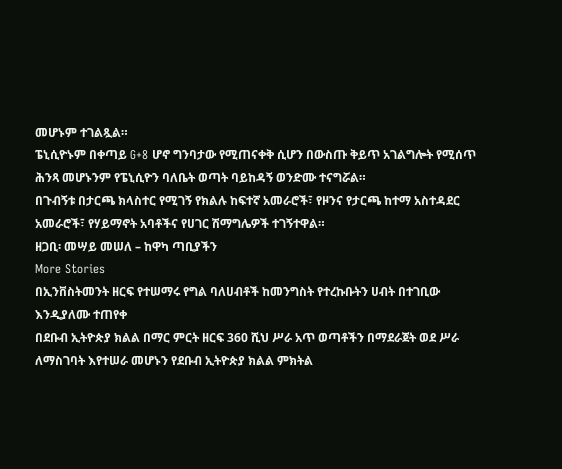መሆኑም ተገልጿል።
ፔኒሲዮኑም በቀጣይ G+8 ሆኖ ግንባታው የሚጠናቀቅ ሲሆን በውስጡ ቅይጥ አገልግሎት የሚሰጥ ሕንጻ መሆኑንም የፔኒሲዮን ባለቤት ወጣት ባይከዳኝ ወንድሙ ተናግሯል።
በጉብኝቱ በታርጫ ክላስተር የሚገኝ የክልሉ ከፍተኛ አመራሮች፣ የዞንና የታርጫ ከተማ አስተዳደር አመራሮች፣ የሃይማኖት አባቶችና የሀገር ሽማግሌዎች ተገኝተዋል።
ዘጋቢ፡ መሣይ መሠለ – ከዋካ ጣቢያችን
More Stories
በኢንቨስትመንት ዘርፍ የተሠማሩ የግል ባለሀብቶች ከመንግስት የተረኩቡትን ሀብት በተገቢው እንዲያለሙ ተጠየቀ
በደቡብ ኢትዮጵያ ክልል በማር ምርት ዘርፍ 360 ሺህ ሥራ አጥ ወጣቶችን በማደራጀት ወደ ሥራ ለማስገባት እየተሠራ መሆኑን የደቡብ ኢትዮጵያ ክልል ምክትል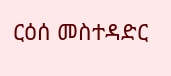ርዕሰ መስተዳድር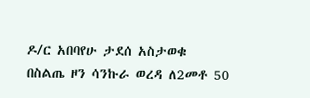ዶ/ር አበባየሁ ታደሰ አስታወቁ
በስልጤ ዞን ሳንኩራ ወረዳ ለ2መቶ 50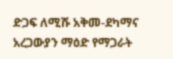ድጋፍ ለሚሹ አቅመ-ደካማና አረጋውያን ማዕድ የማጋራት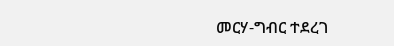መርሃ-ግብር ተደረገ